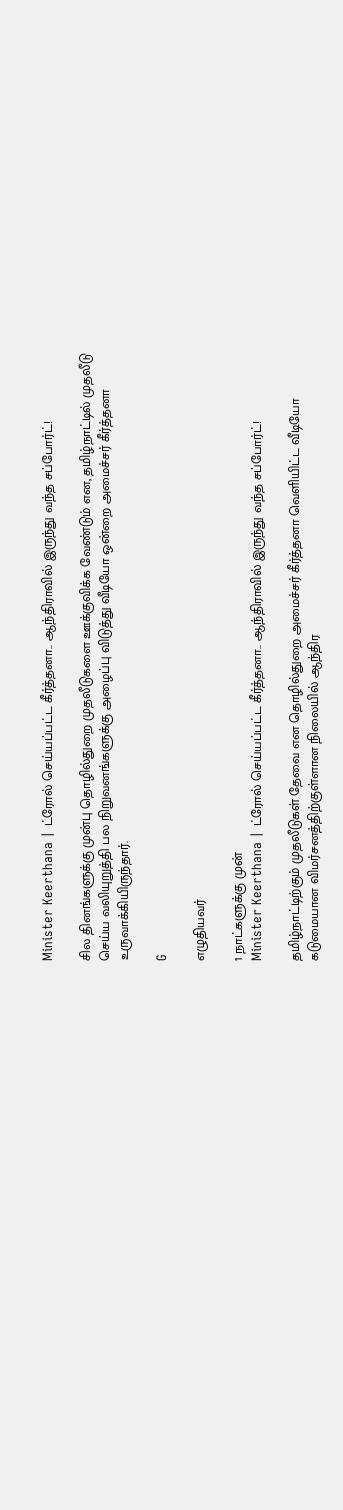Minister Keerthana | ட்ரோல் செய்யப்பட்ட கீர்த்தனா.. ஆந்திராவில் இருந்து வந்த சப்போர்ட்!

சில தினங்களுக்கு முன்பு தொழில்துறை முதலீடுகளை ஊக்குவிக்க வேண்டும் என, தமிழ்நாட்டில் முதலீடு செய்ய வலியுறுத்தி பல நிறுவனங்களுக்கு அழைப்பு விடுத்து வீடியோ ஒன்றை அமைச்சர் கீர்த்தனா உருவாக்கியிருந்தார்.

G

எழுதியவர்

1 நாட்களுக்கு முன்
Minister Keerthana | ட்ரோல் செய்யப்பட்ட கீர்த்தனா.. ஆந்திராவில் இருந்து வந்த சப்போர்ட்!

தமிழ்நாட்டிற்கும் முதலீடுகள் தேவை என தொழில்துறை அமைச்சர் கீர்த்தனா வெளியிட்ட வீடியோ கடுமையான விமர்சனத்திற்குள்ளான நிலையில் ஆந்திர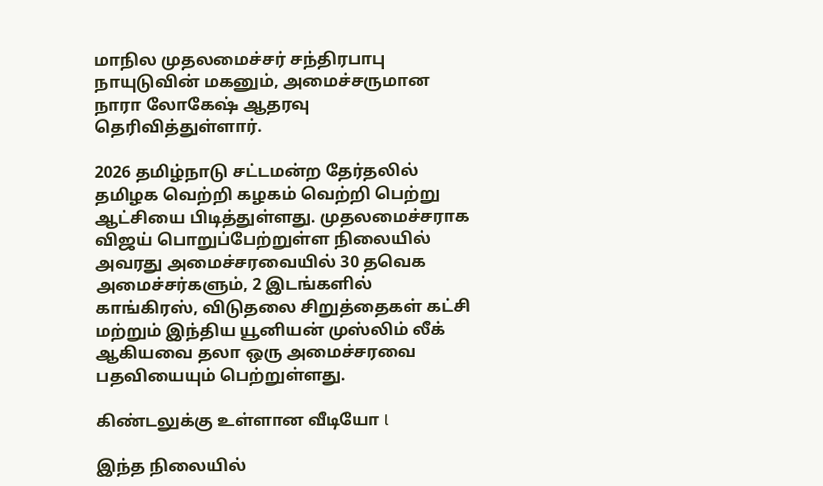மாநில முதலமைச்சர் சந்திரபாபு நாயுடுவின் மகனும், அமைச்சருமான நாரா லோகேஷ் ஆதரவு தெரிவித்துள்ளார்.

2026 தமிழ்நாடு சட்டமன்ற தேர்தலில் தமிழக வெற்றி கழகம் வெற்றி பெற்று ஆட்சியை பிடித்துள்ளது. முதலமைச்சராக விஜய் பொறுப்பேற்றுள்ள நிலையில் அவரது அமைச்சரவையில் 30 தவெக அமைச்சர்களும், 2 இடங்களில் காங்கிரஸ், விடுதலை சிறுத்தைகள் கட்சி மற்றும் இந்திய யூனியன் முஸ்லிம் லீக் ஆகியவை தலா ஒரு அமைச்சரவை பதவியையும் பெற்றுள்ளது.

கிண்டலுக்கு உள்ளான வீடியோ l

இந்த நிலையில்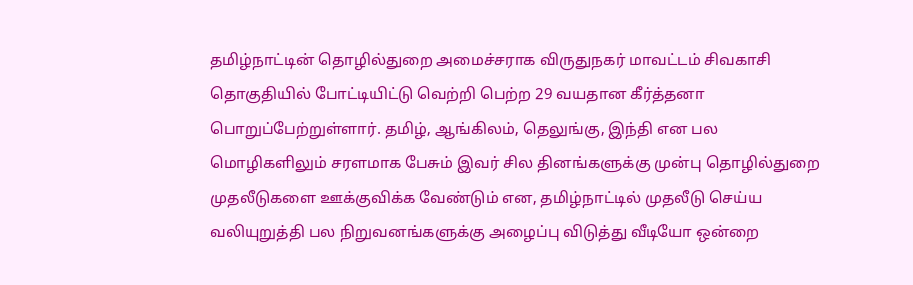தமிழ்நாட்டின் தொழில்துறை அமைச்சராக விருதுநகர் மாவட்டம் சிவகாசி தொகுதியில் போட்டியிட்டு வெற்றி பெற்ற 29 வயதான கீர்த்தனா பொறுப்பேற்றுள்ளார். தமிழ், ஆங்கிலம், தெலுங்கு, இந்தி என பல மொழிகளிலும் சரளமாக பேசும் இவர் சில தினங்களுக்கு முன்பு தொழில்துறை முதலீடுகளை ஊக்குவிக்க வேண்டும் என, தமிழ்நாட்டில் முதலீடு செய்ய வலியுறுத்தி பல நிறுவனங்களுக்கு அழைப்பு விடுத்து வீடியோ ஒன்றை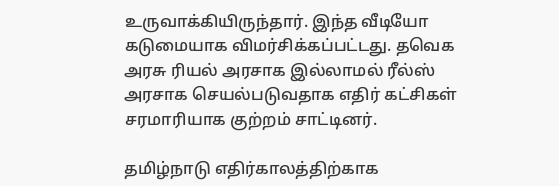உருவாக்கியிருந்தார். இந்த வீடியோ கடுமையாக விமர்சிக்கப்பட்டது. தவெக அரசு ரியல் அரசாக இல்லாமல் ரீல்ஸ் அரசாக செயல்படுவதாக எதிர் கட்சிகள் சரமாரியாக குற்றம் சாட்டினர்.

தமிழ்நாடு எதிர்காலத்திற்காக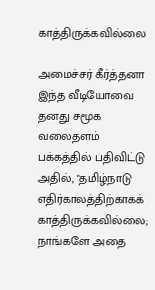காத்திருக்கவில்லை

அமைச்சர் கீர்த்தனா இந்த வீடியோவை தனது சமூக வலைதளம் பக்கத்தில் பதிவிட்டு அதில், "தமிழ்நாடு எதிர்காலத்திற்காகக் காத்திருக்கவில்லை; நாங்களே அதை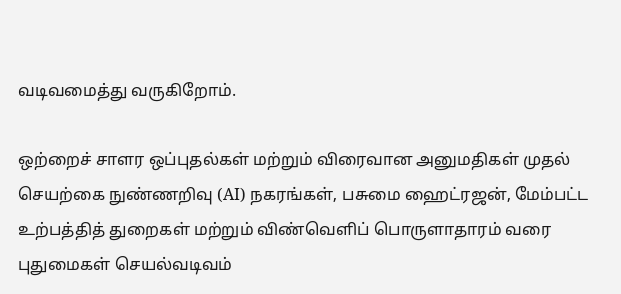வடிவமைத்து வருகிறோம்.

ஒற்றைச் சாளர ஒப்புதல்கள் மற்றும் விரைவான அனுமதிகள் முதல் செயற்கை நுண்ணறிவு (AI) நகரங்கள், பசுமை ஹைட்ரஜன், மேம்பட்ட உற்பத்தித் துறைகள் மற்றும் விண்வெளிப் பொருளாதாரம் வரை புதுமைகள் செயல்வடிவம்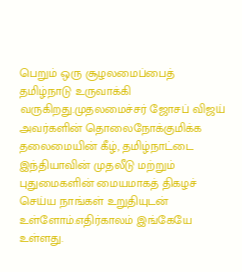பெறும் ஒரு சூழலமைப்பைத் தமிழ்நாடு உருவாக்கி வருகிறது.முதலமைச்சர் ஜோசப் விஜய் அவர்களின் தொலைநோக்குமிக்க தலைமையின் கீழ், தமிழ்நாட்டை இந்தியாவின் முதலீடு மற்றும் புதுமைகளின் மையமாகத் திகழச் செய்ய நாங்கள் உறுதியுடன் உள்ளோம்.எதிர்காலம் இங்கேயே உள்ளது.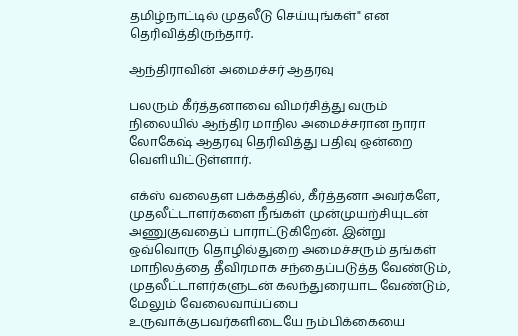தமிழ்நாட்டில் முதலீடு செய்யுங்கள்" என தெரிவித்திருந்தார்.

ஆந்திராவின் அமைச்சர் ஆதரவு

பலரும் கீர்த்தனாவை விமர்சித்து வரும் நிலையில் ஆந்திர மாநில அமைச்சரான நாரா லோகேஷ் ஆதரவு தெரிவித்து பதிவு ஒன்றை வெளியிட்டுள்ளார்.

எக்ஸ் வலைதள பக்கத்தில், கீர்த்தனா அவர்களே, முதலீட்டாளர்களை நீங்கள் முன்முயற்சியுடன் அணுகுவதைப் பாராட்டுகிறேன். இன்று ஒவ்வொரு தொழில்துறை அமைச்சரும் தங்கள் மாநிலத்தை தீவிரமாக சந்தைப்படுத்த வேண்டும், முதலீட்டாளர்களுடன் கலந்துரையாட வேண்டும், மேலும் வேலைவாய்ப்பை உருவாக்குபவர்களிடையே நம்பிக்கையை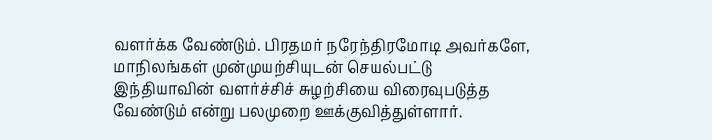வளர்க்க வேண்டும். பிரதமர் நரேந்திரமோடி அவர்களே, மாநிலங்கள் முன்முயற்சியுடன் செயல்பட்டு இந்தியாவின் வளர்ச்சிச் சுழற்சியை விரைவுபடுத்த வேண்டும் என்று பலமுறை ஊக்குவித்துள்ளார்.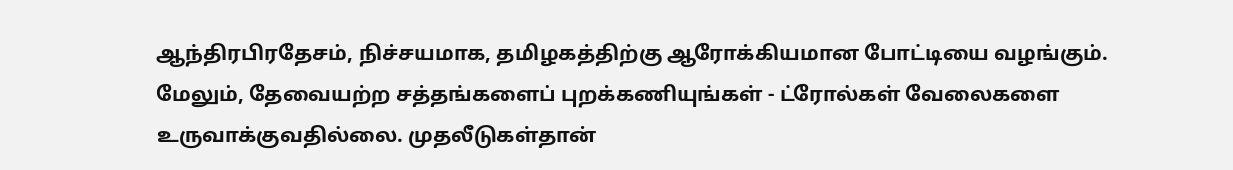ஆந்திரபிரதேசம், நிச்சயமாக, தமிழகத்திற்கு ஆரோக்கியமான போட்டியை வழங்கும். மேலும், தேவையற்ற சத்தங்களைப் புறக்கணியுங்கள் - ட்ரோல்கள் வேலைகளை உருவாக்குவதில்லை. முதலீடுகள்தான்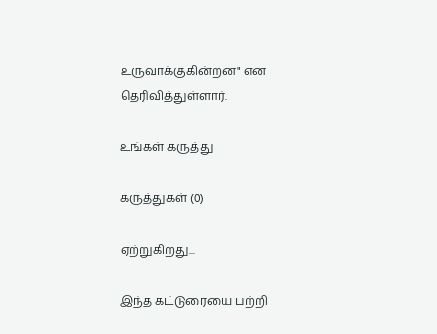உருவாக்குகின்றன" என தெரிவித்துள்ளார்.

உங்கள் கருத்து

கருத்துகள் (0)

ஏற்றுகிறது...

இந்த கட்டுரையை பற்றி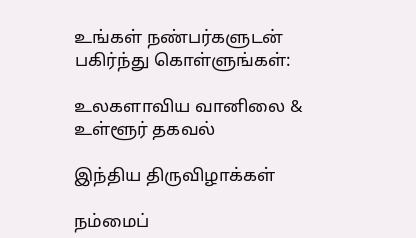உங்கள் நண்பர்களுடன் பகிர்ந்து கொள்ளுங்கள்:

உலகளாவிய வானிலை & உள்ளூர் தகவல்

இந்திய திருவிழாக்கள்

நம்மைப்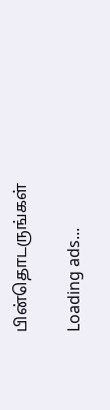பின்தொடருங்கள்

Loading ads...